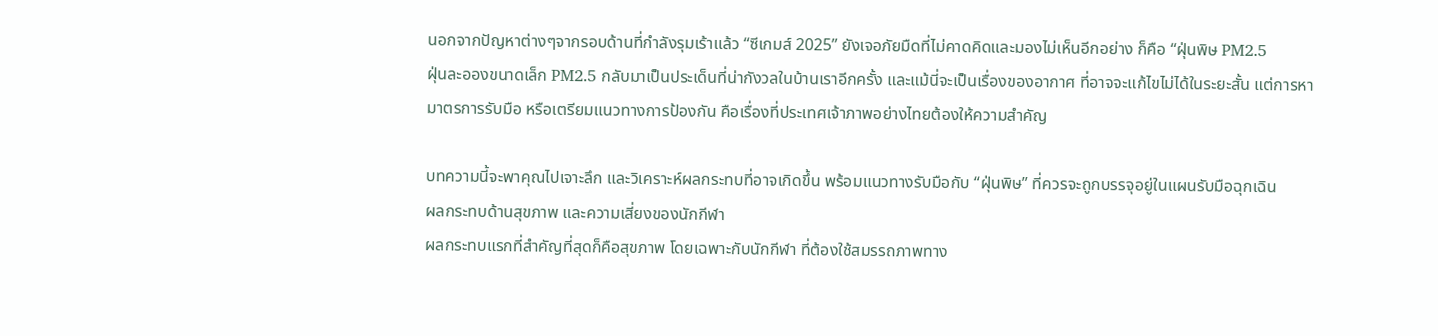นอกจากปัญหาต่างๆจากรอบด้านที่กำลังรุมเร้าแล้ว “ซีเกมส์ 2025” ยังเจอภัยมืดที่ไม่คาดคิดและมองไม่เห็นอีกอย่าง ก็คือ “ฝุ่นพิษ PM2.5
ฝุ่นละอองขนาดเล็ก PM2.5 กลับมาเป็นประเด็นที่น่ากังวลในบ้านเราอีกครั้ง และแม้นี่จะเป็นเรื่องของอากาศ ที่อาจจะแก้ไขไม่ได้ในระยะสั้น แต่การหามาตรการรับมือ หรือเตรียมแนวทางการป้องกัน คือเรื่องที่ประเทศเจ้าภาพอย่างไทยต้องให้ความสำคัญ

บทความนี้จะพาคุณไปเจาะลึก และวิเคราะห์ผลกระทบที่อาจเกิดขึ้น พร้อมแนวทางรับมือกับ “ฝุ่นพิษ” ที่ควรจะถูกบรรจุอยู่ในแผนรับมือฉุกเฉิน
ผลกระทบด้านสุขภาพ และความเสี่ยงของนักกีฬา
ผลกระทบแรกที่สำคัญที่สุดก็คือสุขภาพ โดยเฉพาะกับนักกีฬา ที่ต้องใช้สมรรถภาพทาง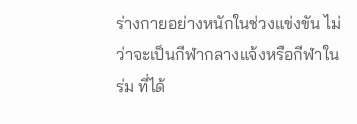ร่างกายอย่างหนักในช่วงแข่งขัน ไม่ว่าจะเป็นกีฬากลางแจ้งหรือกีฬาในร่ม ที่ได้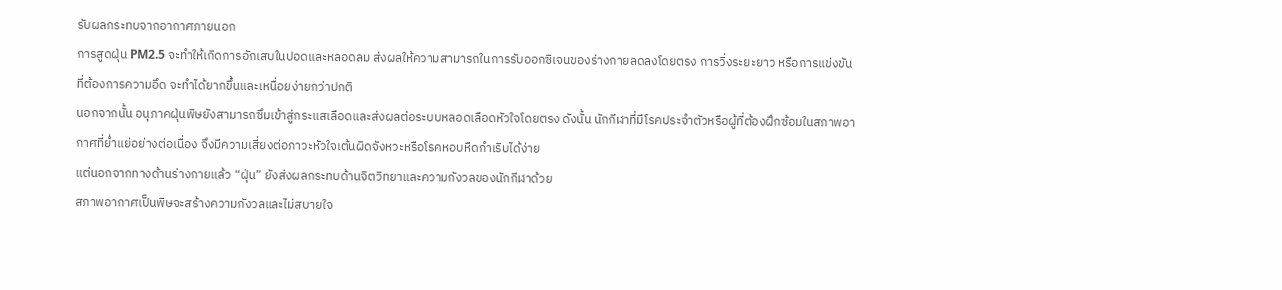รับผลกระทบจากอากาศภายนอก
การสูดฝุ่น PM2.5 จะทำให้เกิดการอักเสบในปอดและหลอดลม ส่งผลให้ความสามารถในการรับออกซิเจนของร่างกายลดลงโดยตรง การวิ่งระยะยาว หรือการแข่งขันที่ต้องการความอึด จะทำได้ยากขึ้นและเหนื่อยง่ายกว่าปกติ
นอกจากนั้น อนุภาคฝุ่นพิษยังสามารถซึมเข้าสู่กระแสเลือดและส่งผลต่อระบบหลอดเลือดหัวใจโดยตรง ดังนั้น นักกีฬาที่มีโรคประจำตัวหรือผู้ที่ต้องฝึกซ้อมในสภาพอากาศที่ย่ำแย่อย่างต่อเนื่อง จึงมีความเสี่ยงต่อภาวะหัวใจเต้นผิดจังหวะหรือโรคหอบหืดกำเริบได้ง่าย
แต่นอกจากทางด้านร่างกายแล้ว “ฝุ่น” ยังส่งผลกระทบด้านจิตวิทยาและความกังวลของนักกีฬาด้วย
สภาพอากาศเป็นพิษจะสร้างความกังวลและไม่สบายใจ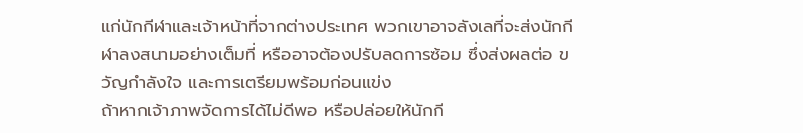แก่นักกีฬาและเจ้าหน้าที่จากต่างประเทศ พวกเขาอาจลังเลที่จะส่งนักกีฬาลงสนามอย่างเต็มที่ หรืออาจต้องปรับลดการซ้อม ซึ่งส่งผลต่อ ขวัญกำลังใจ และการเตรียมพร้อมก่อนแข่ง
ถ้าหากเจ้าภาพจัดการได้ไม่ดีพอ หรือปล่อยให้นักกี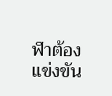ฬาต้องแข่งขัน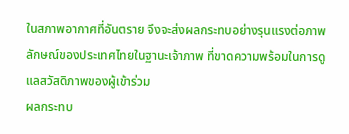ในสภาพอากาศที่อันตราย จึงจะส่งผลกระทบอย่างรุนแรงต่อภาพลักษณ์ของประเทศไทยในฐานะเจ้าภาพ ที่ขาดความพร้อมในการดูแลสวัสดิภาพของผู้เข้าร่วม
ผลกระทบ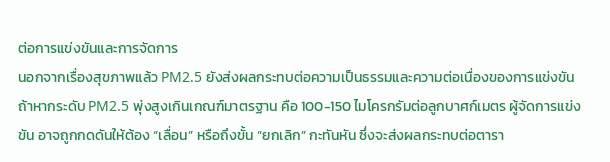ต่อการแข่งขันและการจัดการ
นอกจากเรื่องสุขภาพแล้ว PM2.5 ยังส่งผลกระทบต่อความเป็นธรรมและความต่อเนื่องของการแข่งขัน
ถ้าหากระดับ PM2.5 พุ่งสูงเกินเกณฑ์มาตรฐาน คือ 100-150 ไมโครกรัมต่อลูกบาศก์เมตร ผู้จัดการแข่งขัน อาจถูกกดดันให้ต้อง “เลื่อน” หรือถึงขั้น “ยกเลิก” กะทันหัน ซึ่งจะส่งผลกระทบต่อตารา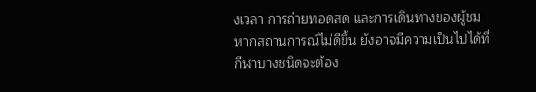งเวลา การถ่ายทอดสด และการเดินทางของผู้ชม
หากสถานการณ์ไม่ดีขึ้น ยังอาจมีความเป็นไปได้ที่กีฬาบางชนิดจะต้อง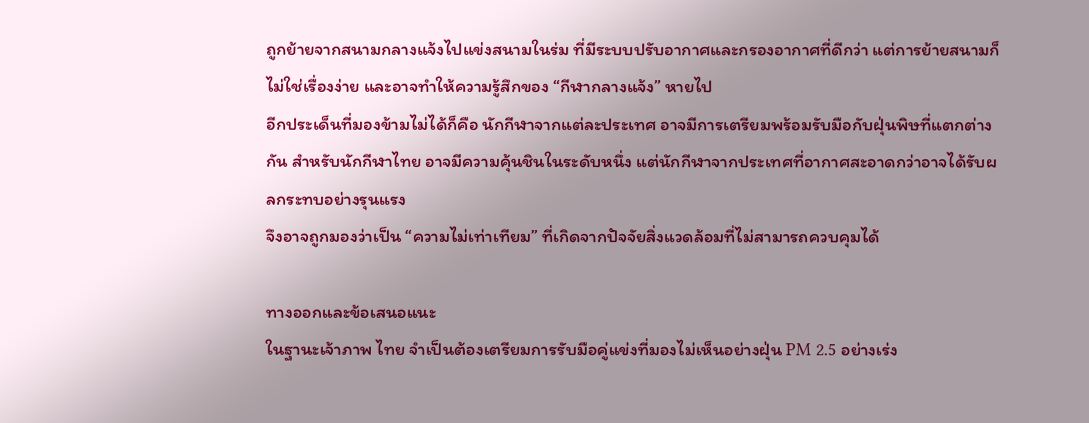ถูกย้ายจากสนามกลางแจ้งไปแข่งสนามในร่ม ที่มีระบบปรับอากาศและกรองอากาศที่ดีกว่า แต่การย้ายสนามก็ไม่ใช่เรื่องง่าย และอาจทำให้ความรู้สึกของ “กีฬากลางแจ้ง” หายไป
อีกประเด็นที่มองข้ามไม่ได้ก็คือ นักกีฬาจากแต่ละประเทศ อาจมีการเตรียมพร้อมรับมือกับฝุ่นพิษที่แตกต่างกัน สำหรับนักกีฬาไทย อาจมีความคุ้นชินในระดับหนึ่ง แต่นักกีฬาจากประเทศที่อากาศสะอาดกว่าอาจได้รับผลกระทบอย่างรุนแรง
จึงอาจถูกมองว่าเป็น “ความไม่เท่าเทียม” ที่เกิดจากปัจจัยสิ่งแวดล้อมที่ไม่สามารถควบคุมได้

ทางออกและข้อเสนอแนะ
ในฐานะเจ้าภาพ ไทย จำเป็นต้องเตรียมการรับมือคู่แข่งที่มองไม่เห็นอย่างฝุ่น PM 2.5 อย่างเร่ง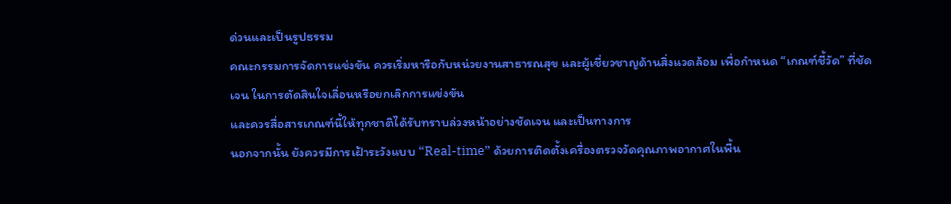ด่วนและเป็นรูปธรรม
คณะกรรมการจัดการแข่งขัน ควรเริ่มหารือกับหน่วยงานสาธารณสุข และผู้เชี่ยวชาญด้านสิ่งแวดล้อม เพื่อกำหนด “เกณฑ์ชี้วัด” ที่ชัดเจน ในการตัดสินใจเลื่อนหรือยกเลิกการแข่งขัน
และควรสื่อสารเกณฑ์นี้ให้ทุกชาติได้รับทราบล่วงหน้าอย่างชัดเจน และเป็นทางการ
นอกจากนั้น ยังควรมีการเฝ้าระวังแบบ “Real-time” ด้วยการติดตั้งเครื่องตรวจวัดคุณภาพอากาศในพื้น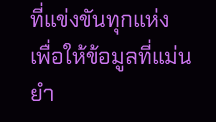ที่แข่งขันทุกแห่ง เพื่อให้ข้อมูลที่แม่นยำ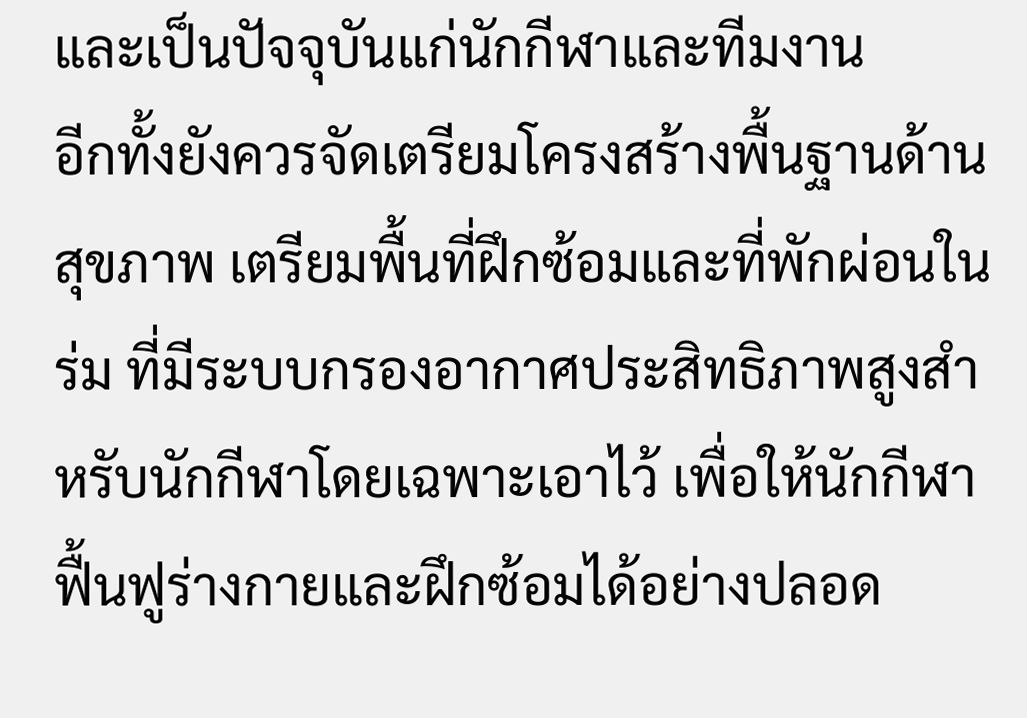และเป็นปัจจุบันแก่นักกีฬาและทีมงาน
อีกทั้งยังควรจัดเตรียมโครงสร้างพื้นฐานด้านสุขภาพ เตรียมพื้นที่ฝึกซ้อมและที่พักผ่อนในร่ม ที่มีระบบกรองอากาศประสิทธิภาพสูงสำหรับนักกีฬาโดยเฉพาะเอาไว้ เพื่อให้นักกีฬาฟื้นฟูร่างกายและฝึกซ้อมได้อย่างปลอด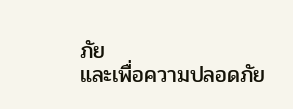ภัย
และเพื่อความปลอดภัย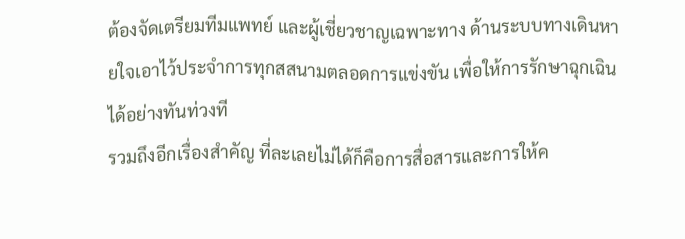ต้องจัดเตรียมทีมแพทย์ และผู้เชี่ยวชาญเฉพาะทาง ด้านระบบทางเดินหายใจเอาไว้ประจำการทุกสสนามตลอดการแข่งขัน เพื่อให้การรักษาฉุกเฉินได้อย่างทันท่วงที
รวมถึงอีกเรื่องสำคัญ ที่ละเลยไม่ได้ก็คือการสื่อสารและการให้ค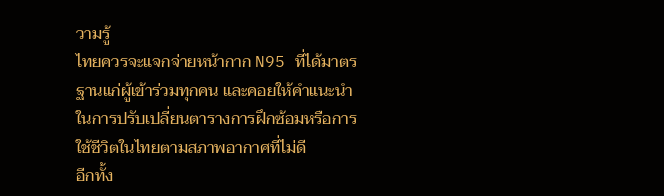วามรู้
ไทยควรจะแจกจ่ายหน้ากาก N95 ที่ได้มาตรฐานแก่ผู้เข้าร่วมทุกคน และคอยให้คำแนะนำในการปรับเปลี่ยนตารางการฝึกซ้อมหรือการใช้ชีวิตในไทยตามสภาพอากาศที่ไม่ดี
อีกทั้ง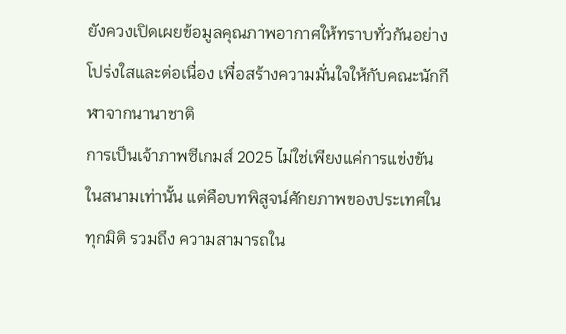ยังควงเปิดเผยข้อมูลคุณภาพอากาศให้ทราบทั่วกันอย่างโปร่งใสและต่อเนื่อง เพื่อสร้างความมั่นใจให้กับคณะนักกีฬาจากนานาชาติ
การเป็นเจ้าภาพซีเกมส์ 2025 ไม่ใช่เพียงแค่การแข่งขันในสนามเท่านั้น แต่คือบทพิสูจน์ศักยภาพของประเทศในทุกมิติ รวมถึง ความสามารถใน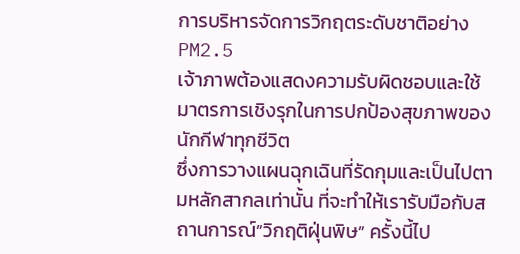การบริหารจัดการวิกฤตระดับชาติอย่าง PM2.5
เจ้าภาพต้องแสดงความรับผิดชอบและใช้มาตรการเชิงรุกในการปกป้องสุขภาพของนักกีฬาทุกชีวิต
ซึ่งการวางแผนฉุกเฉินที่รัดกุมและเป็นไปตามหลักสากลเท่านั้น ที่จะทำให้เรารับมือกับสถานการณ์”วิกฤติฝุ่นพิษ” ครั้งนี้ไป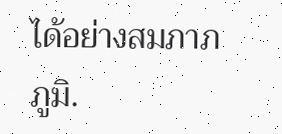ได้อย่างสมภาภภูมิ.